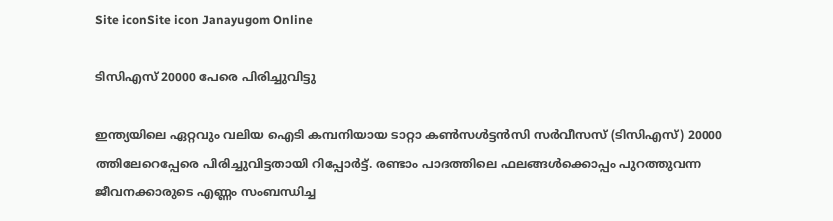Site iconSite icon Janayugom Online

ടിസിഎസ് 20000 പേരെ പിരിച്ചുവിട്ടു

ഇന്ത്യയിലെ ഏറ്റവും വലിയ ഐടി കമ്പനിയായ ടാറ്റാ കൺസൾട്ടൻസി സർവീസസ് (ടിസിഎസ്) 20000 ത്തിലേറെപ്പേരെ പിരിച്ചുവിട്ടതായി റിപ്പോര്‍ട്ട്. രണ്ടാം പാദത്തിലെ ഫലങ്ങൾക്കൊപ്പം പുറത്തുവന്ന ജീവനക്കാരുടെ എണ്ണം സംബന്ധിച്ച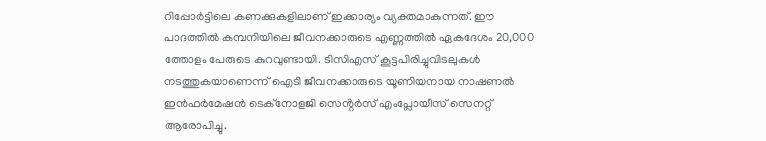റിപ്പോർട്ടിലെ കണക്കുകളിലാണ് ഇക്കാര്യം വ്യക്തമാകുന്നത്. ഈ പാദത്തിൽ കമ്പനിയിലെ ജീവനക്കാരുടെ എണ്ണത്തിൽ ഏകദേശം 20,000 ത്തോളം പേരുടെ കുറവുണ്ടായി. ടിസിഎസ് കൂട്ടപിരിച്ചുവിടലുകൾ നടത്തുകയാണെന്ന് ഐടി ജീവനക്കാരുടെ യൂണിയനായ നാഷണൽ ഇൻഫർമേഷൻ ടെക്നോളജി സെൻ്റർസ് എംപ്ലോയീസ് സെനറ്റ് ആരോപിച്ചു.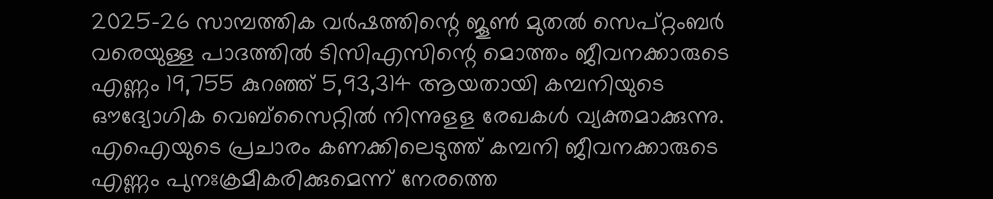2025–26 സാമ്പത്തിക വർഷത്തിന്റെ ജൂൺ മുതൽ സെപ്റ്റംബർ വരെയുള്ള പാദത്തിൽ ടിസിഎസിന്റെ മൊത്തം ജീവനക്കാരുടെ എണ്ണം 19,755 കുറഞ്ഞ് 5,93,314 ആയതായി കമ്പനിയുടെ ഔദ്യോഗിക വെബ്‌സൈറ്റിൽ നിന്നുളള രേഖകള്‍ വ്യക്തമാക്കുന്നു. എഐയുടെ പ്രചാരം കണക്കിലെടുത്ത് കമ്പനി ജീവനക്കാരുടെ എണ്ണം പുനഃക്രമീകരിക്കുമെന്ന് നേരത്തെ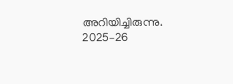അറിയിച്ചിരുന്നു. 2025–26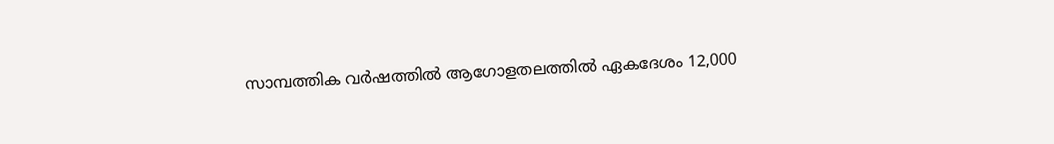സാമ്പത്തിക വർഷത്തിൽ ആഗോളതലത്തിൽ ഏകദേശം 12,000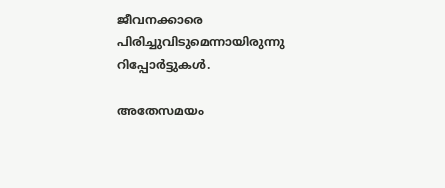ജീവനക്കാരെ പിരിച്ചുവിടുമെന്നായിരുന്നു റിപ്പോര്‍ട്ടുകള്‍.

അതേസമയം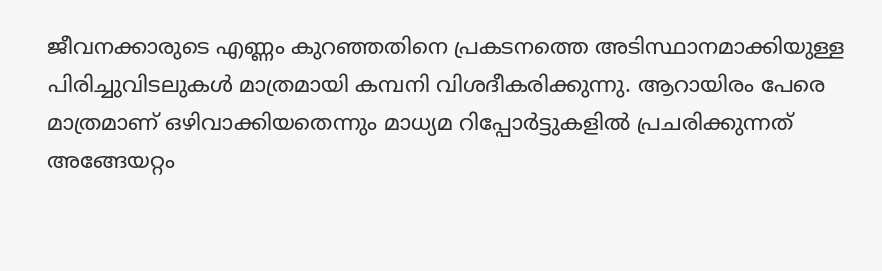ജീവനക്കാരുടെ എണ്ണം കുറഞ്ഞതിനെ പ്രകടനത്തെ അടിസ്ഥാനമാക്കിയുള്ള പിരിച്ചുവിടലുകൾ മാത്രമായി കമ്പനി വിശദീകരിക്കുന്നു. ആറായിരം പേരെ മാത്രമാണ് ഒഴിവാക്കിയതെന്നും മാധ്യമ റിപ്പോർട്ടുകളിൽ പ്രചരിക്കുന്നത് അങ്ങേയറ്റം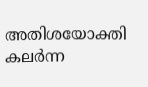അതിശയോക്തി കലർന്ന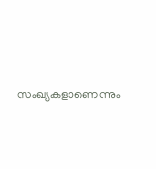സംഖ്യകളാണെന്നും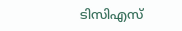ടിസിഎസ്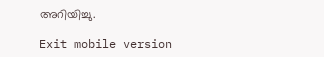അറിയിച്ചു.

Exit mobile version